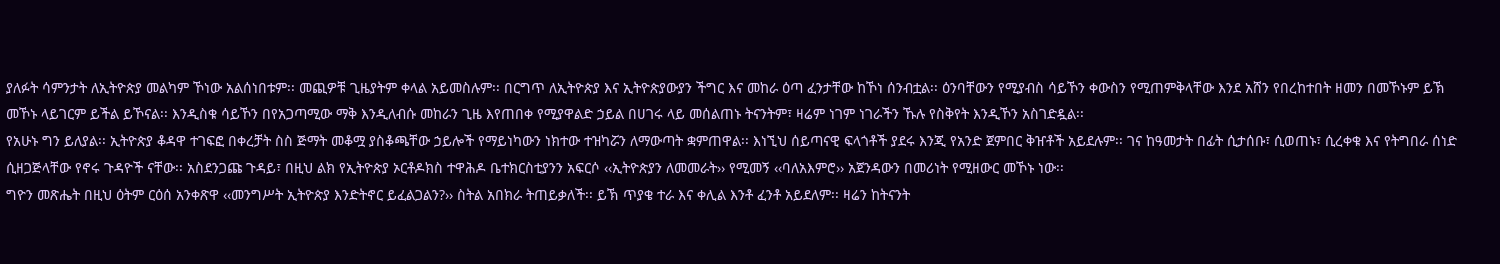ያለፉት ሳምንታት ለኢትዮጵያ መልካም ኾነው አልሰነበቱም፡፡ መጪዎቹ ጊዜያትም ቀላል አይመስሉም፡፡ በርግጥ ለኢትዮጵያ እና ኢትዮጵያውያን ችግር እና መከራ ዕጣ ፈንታቸው ከኾነ ሰንብቷል፡፡ ዕንባቸውን የሚያብስ ሳይኾን ቀውስን የሚጠምቅላቸው እንደ አሸን የበረከተበት ዘመን በመኾኑም ይኽ መኾኑ ላይገርም ይችል ይኾናል፡፡ እንዲስቁ ሳይኾን በየአጋጣሚው ማቅ እንዲለብሱ መከራን ጊዜ እየጠበቀ የሚያዋልድ ኃይል በሀገሩ ላይ መሰልጠኑ ትናንትም፣ ዛሬም ነገም ነገራችን ኹሉ የስቅየት እንዲኾን አስገድዷል፡፡
የአሁኑ ግን ይለያል፡፡ ኢትዮጵያ ቆዳዋ ተገፍፎ በቀረቻት ስስ ጅማት መቆሟ ያስቆጫቸው ኃይሎች የማይነካውን ነክተው ተዝካሯን ለማውጣት ቋምጠዋል፡፡ እነኚህ ሰይጣናዊ ፍላጎቶች ያደሩ እንጂ የአንድ ጀምበር ቅዠቶች አይደሉም፡፡ ገና ከዓመታት በፊት ሲታሰቡ፣ ሲወጠኑ፣ ሲረቀቁ እና የትግበራ ሰነድ ሲዘጋጅላቸው የኖሩ ጉዳዮች ናቸው፡፡ አስደንጋጩ ጉዳይ፣ በዚህ ልክ የኢትዮጵያ ኦርቶዶክስ ተዋሕዶ ቤተክርስቲያንን አፍርሶ ‹‹ኢትዮጵያን ለመመራት›› የሚመኝ ‹‹ባለአእምሮ›› አጀንዳውን በመሪነት የሚዘውር መኾኑ ነው፡፡
ግዮን መጽሔት በዚህ ዕትም ርዕሰ አንቀጽዋ ‹‹መንግሥት ኢትዮጵያ እንድትኖር ይፈልጋልን?›› ስትል አበክራ ትጠይቃለች፡፡ ይኽ ጥያቄ ተራ እና ቀሊል እንቶ ፈንቶ አይደለም፡፡ ዛሬን ከትናንት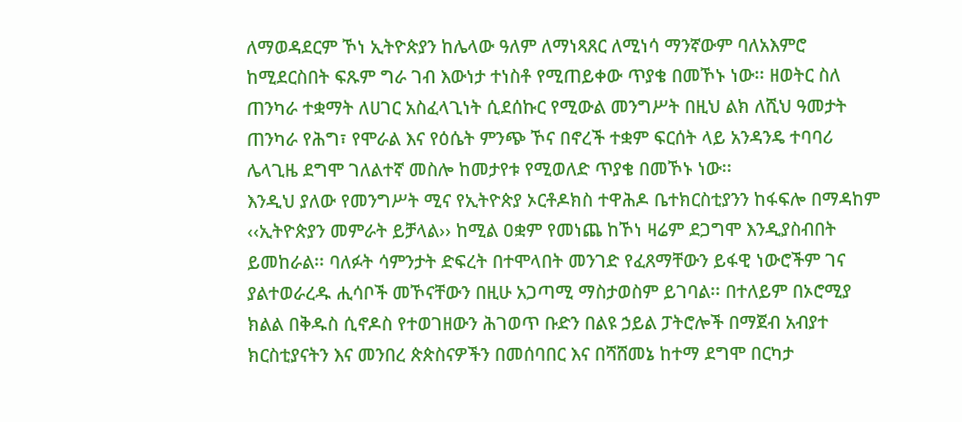ለማወዳደርም ኾነ ኢትዮጵያን ከሌላው ዓለም ለማነጻጸር ለሚነሳ ማንኛውም ባለአእምሮ ከሚደርስበት ፍጹም ግራ ገብ እውነታ ተነስቶ የሚጠይቀው ጥያቄ በመኾኑ ነው፡፡ ዘወትር ስለ ጠንካራ ተቋማት ለሀገር አስፈላጊነት ሲደሰኩር የሚውል መንግሥት በዚህ ልክ ለሺህ ዓመታት ጠንካራ የሕግ፣ የሞራል እና የዕሴት ምንጭ ኾና በኖረች ተቋም ፍርሰት ላይ አንዳንዴ ተባባሪ ሌላጊዜ ደግሞ ገለልተኛ መስሎ ከመታየቱ የሚወለድ ጥያቄ በመኾኑ ነው፡፡
እንዲህ ያለው የመንግሥት ሚና የኢትዮጵያ ኦርቶዶክስ ተዋሕዶ ቤተክርስቲያንን ከፋፍሎ በማዳከም ‹‹ኢትዮጵያን መምራት ይቻላል›› ከሚል ዐቋም የመነጨ ከኾነ ዛሬም ደጋግሞ እንዲያስብበት ይመከራል፡፡ ባለፉት ሳምንታት ድፍረት በተሞላበት መንገድ የፈጸማቸውን ይፋዊ ነውሮችም ገና ያልተወራረዱ ሒሳቦች መኾናቸውን በዚሁ አጋጣሚ ማስታወስም ይገባል፡፡ በተለይም በኦሮሚያ ክልል በቅዱስ ሲኖዶስ የተወገዘውን ሕገወጥ ቡድን በልዩ ኃይል ፓትሮሎች በማጀብ አብያተ ክርስቲያናትን እና መንበረ ጵጵስናዎችን በመሰባበር እና በሻሸመኔ ከተማ ደግሞ በርካታ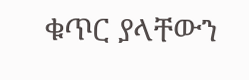ቁጥር ያላቸውን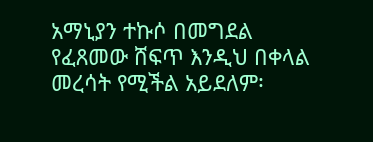አማኒያን ተኩሶ በመግደል የፈጸመው ሸፍጥ እንዲህ በቀላል መረሳት የሚችል አይደለም፡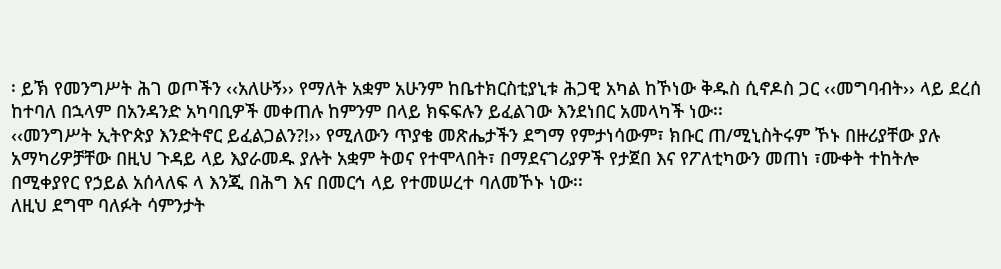፡ ይኽ የመንግሥት ሕገ ወጦችን ‹‹አለሁኝ›› የማለት አቋም አሁንም ከቤተክርስቲያኒቱ ሕጋዊ አካል ከኾነው ቅዱስ ሲኖዶስ ጋር ‹‹መግባብት›› ላይ ደረሰ ከተባለ በኋላም በአንዳንድ አካባቢዎች መቀጠሉ ከምንም በላይ ክፍፍሉን ይፈልገው እንደነበር አመላካች ነው፡፡
‹‹መንግሥት ኢትዮጵያ እንድትኖር ይፈልጋልን?!›› የሚለውን ጥያቄ መጽሔታችን ደግማ የምታነሳውም፣ ክቡር ጠ/ሚኒስትሩም ኾኑ በዙሪያቸው ያሉ አማካሪዎቻቸው በዚህ ጉዳይ ላይ እያራመዱ ያሉት አቋም ትወና የተሞላበት፣ በማደናገሪያዎች የታጀበ እና የፖለቲካውን መጠነ ፣ሙቀት ተከትሎ በሚቀያየር የኃይል አሰላለፍ ላ እንጂ በሕግ እና በመርኅ ላይ የተመሠረተ ባለመኾኑ ነው፡፡
ለዚህ ደግሞ ባለፉት ሳምንታት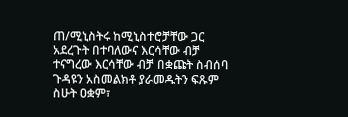ጠ/ሚኒስትሩ ከሚኒስተሮቻቸው ጋር አደረጉት በተባለውና እርሳቸው ብቻ ተናግረው እርሳቸው ብቻ በቋጩት ስብሰባ ጉዳዩን አስመልክቶ ያራመዱትን ፍጹም ስሁት ዐቋም፣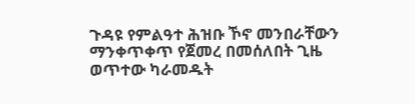ጉዳዩ የምልዓተ ሕዝቡ ኾኖ መንበራቸውን ማንቀጥቀጥ የጀመረ በመሰለበት ጊዜ ወጥተው ካራመዱት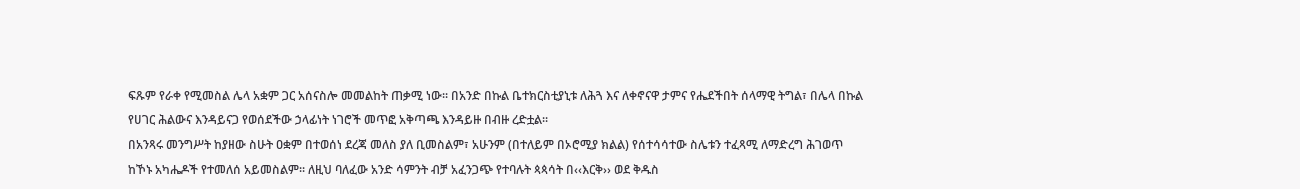ፍጹም የራቀ የሚመስል ሌላ አቋም ጋር አሰናስሎ መመልከት ጠቃሚ ነው፡፡ በአንድ በኩል ቤተክርስቲያኒቱ ለሕጓ እና ለቀኖናዋ ታምና የሔደችበት ሰላማዊ ትግል፣ በሌላ በኩል የሀገር ሕልውና እንዳይናጋ የወሰደችው ኃላፊነት ነገሮች መጥፎ አቅጣጫ እንዳይዙ በብዙ ረድቷል፡፡
በአንጻሩ መንግሥት ከያዘው ስሁት ዐቋም በተወሰነ ደረጃ መለስ ያለ ቢመስልም፣ አሁንም (በተለይም በኦሮሚያ ክልል) የሰተሳሳተው ስሌቱን ተፈጻሚ ለማድረግ ሕገወጥ ከኾኑ አካሔዶች የተመለሰ አይመስልም፡፡ ለዚህ ባለፈው አንድ ሳምንት ብቻ አፈንጋጭ የተባሉት ጳጳሳት በ‹‹እርቅ›› ወደ ቅዱስ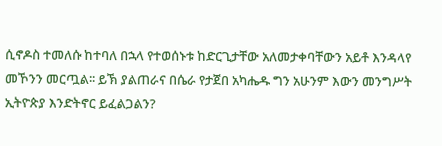ሲኖዶስ ተመለሱ ከተባለ በኋላ የተወሰኑቱ ከድርጊታቸው አለመታቀባቸውን አይቶ እንዳላየ መኾንን መርጧል፡፡ ይኽ ያልጠራና በሴራ የታጀበ አካሔዱ ግን አሁንም እውን መንግሥት ኢትዮጵያ እንድትኖር ይፈልጋልን?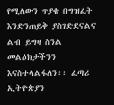የሚለውን ጥያቄ በግዝፈት እንድንጠይቅ ያስገድደናልና ልብ ይግዛ ስንል መልዕክታችንን እናስተላልፋለን፡፡ ፈጣሪ ኢትዮጵያን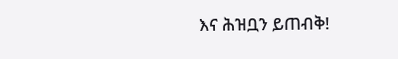እና ሕዝቧን ይጠብቅ!